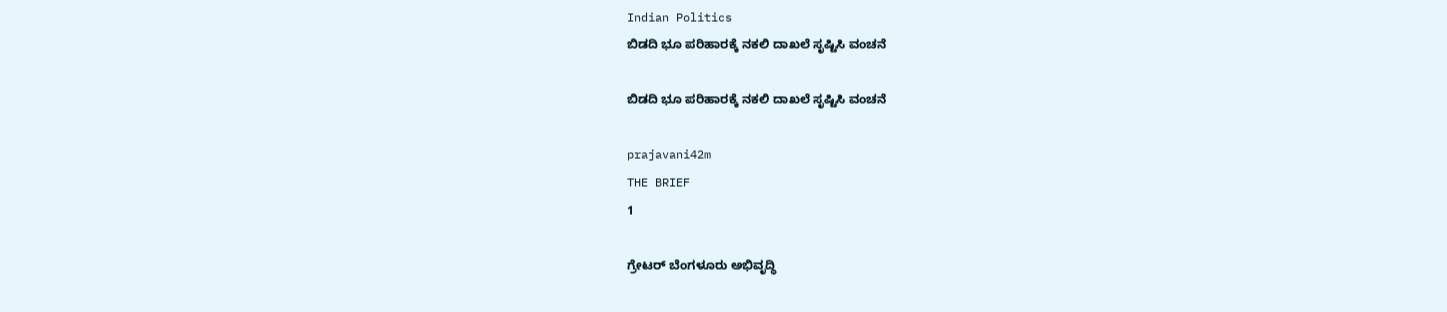Indian Politics
ಬಿಡದಿ ಭೂ ಪರಿಹಾರಕ್ಕೆ ನಕಲಿ ದಾಖಲೆ ಸೃಷ್ಟಿಸಿ ವಂಚನೆ

ಬಿಡದಿ ಭೂ ಪರಿಹಾರಕ್ಕೆ ನಕಲಿ ದಾಖಲೆ ಸೃಷ್ಟಿಸಿ ವಂಚನೆ

prajavani42m
THE BRIEF
1

ಗ್ರೇಟರ್ ಬೆಂಗಳೂರು ಅಭಿವೃದ್ಧಿ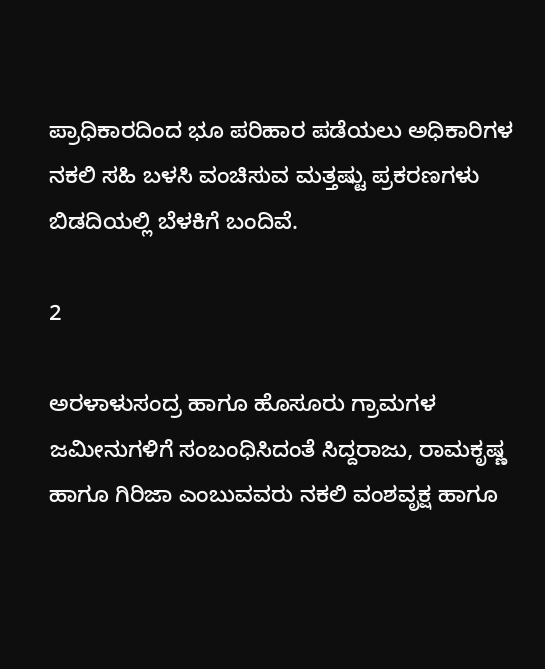ಪ್ರಾಧಿಕಾರದಿಂದ ಭೂ ಪರಿಹಾರ ಪಡೆಯಲು ಅಧಿಕಾರಿಗಳ ನಕಲಿ ಸಹಿ ಬಳಸಿ ವಂಚಿಸುವ ಮತ್ತಷ್ಟು ಪ್ರಕರಣಗಳು ಬಿಡದಿಯಲ್ಲಿ ಬೆಳಕಿಗೆ ಬಂದಿವೆ.

2

ಅರಳಾಳುಸಂದ್ರ ಹಾಗೂ ಹೊಸೂರು ಗ್ರಾಮಗಳ ಜಮೀನುಗಳಿಗೆ ಸಂಬಂಧಿಸಿದಂತೆ ಸಿದ್ದರಾಜು, ರಾಮಕೃಷ್ಣ ಹಾಗೂ ಗಿರಿಜಾ ಎಂಬುವವರು ನಕಲಿ ವಂಶವೃಕ್ಷ ಹಾಗೂ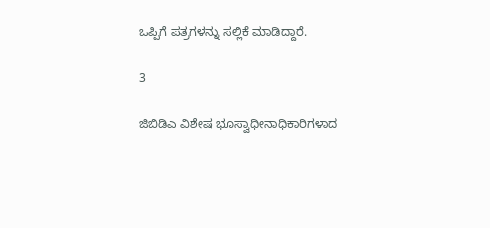ಒಪ್ಪಿಗೆ ಪತ್ರಗಳನ್ನು ಸಲ್ಲಿಕೆ ಮಾಡಿದ್ದಾರೆ.

3

ಜಿಬಿಡಿಎ ವಿಶೇಷ ಭೂಸ್ವಾಧೀನಾಧಿಕಾರಿಗಳಾದ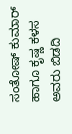ಸಂತೋಷ್ ಕುಮಾರ್ ಹಾಗೂ ಕೃಷ್ಣ ಕಳಸ ಅವರು ಬಿಡದಿ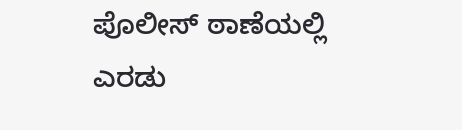ಪೊಲೀಸ್ ಠಾಣೆಯಲ್ಲಿ ಎರಡು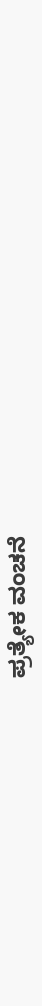ಪ್ರತ್ಯೇಕ ವಂಚನೆ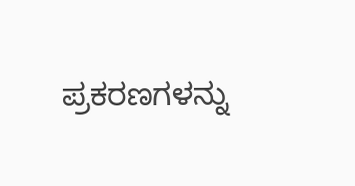ಪ್ರಕರಣಗಳನ್ನು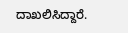ದಾಖಲಿಸಿದ್ದಾರೆ.